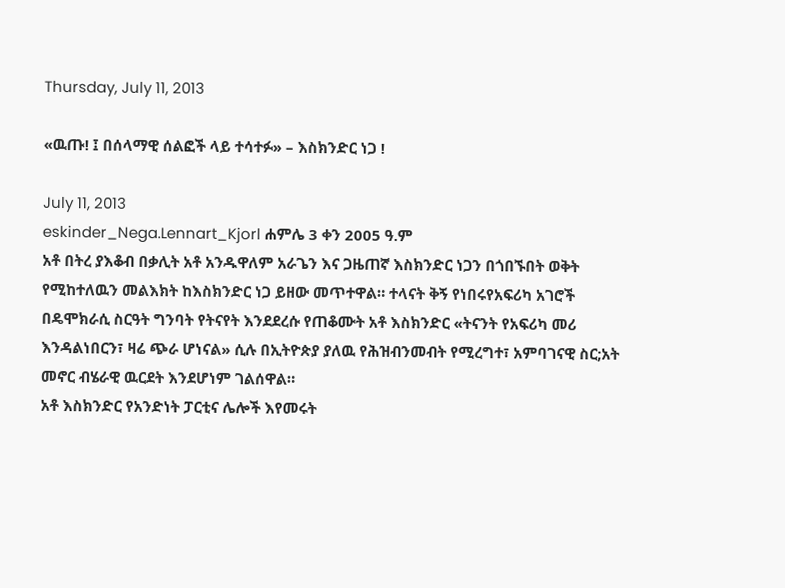Thursday, July 11, 2013

«ዉጡ! ፤ በሰላማዊ ሰልፎች ላይ ተሳተፉ» – እስክንድር ነጋ !

July 11, 2013
eskinder_Nega.Lennart_Kjorl ሐምሌ 3 ቀን 2005 ዓ.ም
አቶ በትረ ያእቆብ በቃሊት አቶ አንዱዋለም አራጌን እና ጋዜጠኛ እስክንድር ነጋን በጎበኙበት ወቅት የሚከተለዉን መልእክት ከእስክንድር ነጋ ይዘው መጥተዋል። ተላናት ቅኝ የነበሩየአፍሪካ አገሮች በዴሞክራሲ ስርዓት ግንባት የትናየት እንደደረሱ የጠቆሙት አቶ እስክንድር «ትናንት የአፍሪካ መሪ እንዳልነበርን፣ ዛሬ ጭራ ሆነናል» ሲሉ በኢትዮጵያ ያለዉ የሕዝብንመብት የሚረግተ፣ አምባገናዊ ስር;አት መኖር ብሄራዊ ዉርደት እንደሆነም ገልሰዋል።
አቶ እስክንድር የአንድነት ፓርቲና ሌሎች እየመሩት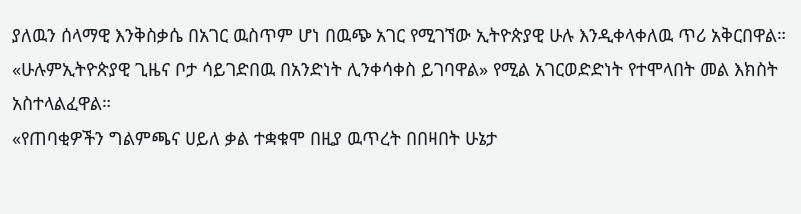ያለዉን ሰላማዊ እንቅስቃሴ በአገር ዉስጥም ሆነ በዉጭ አገር የሚገኘው ኢትዮጵያዊ ሁሉ እንዲቀላቀለዉ ጥሪ አቅርበዋል። «ሁሉምኢትዮጵያዊ ጊዜና ቦታ ሳይገድበዉ በአንድነት ሊንቀሳቀስ ይገባዋል» የሚል አገርወድድነት የተሞላበት መል እክስት አስተላልፈዋል።
«የጠባቂዎችን ግልምጫና ሀይለ ቃል ተቋቁሞ በዚያ ዉጥረት በበዛበት ሁኔታ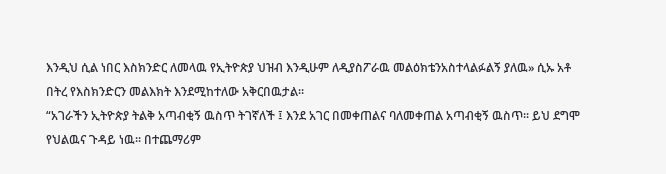እንዲህ ሲል ነበር እስክንድር ለመላዉ የኢትዮጵያ ህዝብ እንዲሁም ለዲያስፖራዉ መልዕክቴንአስተላልፉልኝ ያለዉ» ሲኡ አቶ በትረ የእስክንድርን መልእክት እንደሚከተለው አቅርበዉታል።
“አገራችን ኢትዮጵያ ትልቅ አጣብቂኝ ዉስጥ ትገኛለች ፤ እንደ አገር በመቀጠልና ባለመቀጠል አጣብቂኝ ዉስጥ፡፡ ይህ ደግሞ የህልዉና ጉዳይ ነዉ፡፡ በተጨማሪም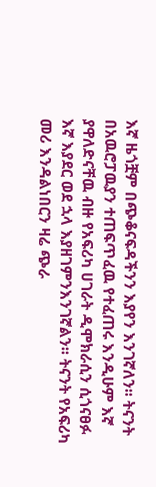እኛ ዜጎቿም በጭቆናፍዳችንን እያየን እንገኛለን፡፡ ትናንት በአዉሮፓዉያን ተጠፍጥፈዉ የተፈጠሩ እንዲሁም እኛ ያዋለድናቸዉ ብዙ የአፍሪካ ሀገራት ዲሞክራሲን ሲጎናፀፉ እኛ እያደር ወደ ኋላ እያዘገምንእንገኛልን፡፡ ትናንት የአፍሪካ መሪ እንዳልነበርን ዛሬ ጭራ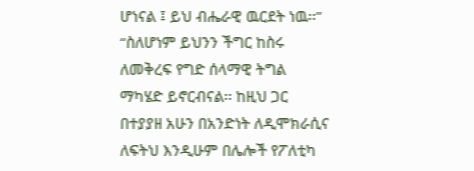ሆነናል ፤ ይህ ብሔራዊ ዉርደት ነዉ፡፡”
“ስለሆነም ይህንን ችግር ከስሩ ለመቅረፍ የግድ ሰላማዊ ትግል ማካሄድ ይኖርብናል፡፡ ከዚህ ጋር በተያያዘ አሁን በአንድነት ለዲሞክራሲና ለፍትህ እንዲሁም በሌሎች የፖለቲካ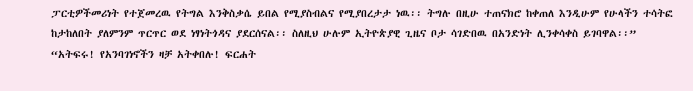ፓርቲዎችመሪነት የተጀመረዉ የትግል እንቅስቃሴ ይበል የሚያስብልና የሚያበረታታ ነዉ፡፡ ትግሉ በዚሁ ተጠናክሮ ከቀጠለ እንዲሁም የሁላችን ተሳትፎ ከታከለበት ያለምንም ጥርጥር ወደ ነፃነትጎዳና ያደርሰናል፡፡ ስለዚህ ሁሉም ኢትዮጵያዊ ጊዜና ቦታ ሳገድበዉ በአንድነት ሊንቀሳቀስ ይገባዋል፡፡”
“አትፍሩ! የአንባገነኖችን ዛቻ አትቀበሉ! ፍርሐት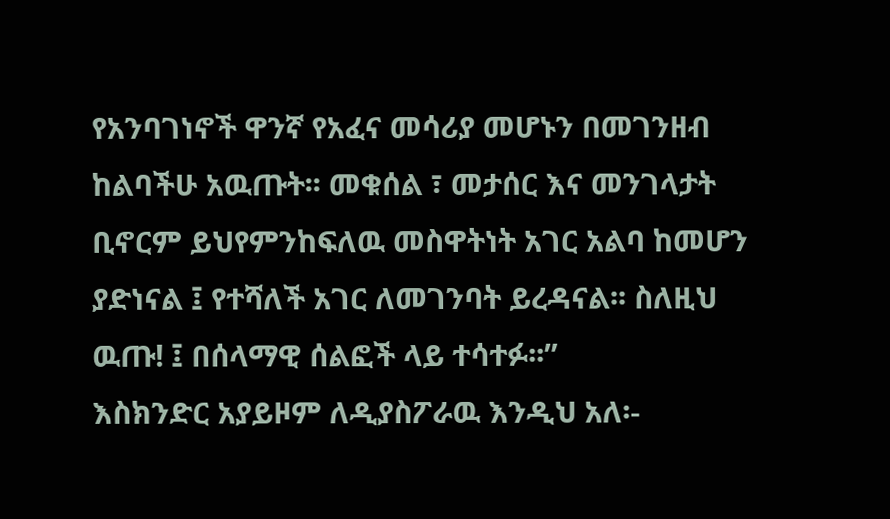የአንባገነኖች ዋንኛ የአፈና መሳሪያ መሆኑን በመገንዘብ ከልባችሁ አዉጡት፡፡ መቁሰል ፣ መታሰር እና መንገላታት ቢኖርም ይህየምንከፍለዉ መስዋትነት አገር አልባ ከመሆን ያድነናል ፤ የተሻለች አገር ለመገንባት ይረዳናል፡፡ ስለዚህ ዉጡ! ፤ በሰላማዊ ሰልፎች ላይ ተሳተፉ፡፡”
እስክንድር አያይዞም ለዲያስፖራዉ እንዲህ አለ፡-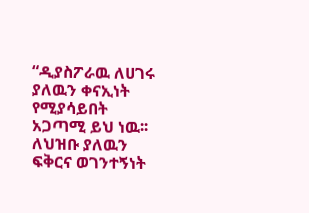“ዲያስፖራዉ ለሀገሩ ያለዉን ቀናኢነት የሚያሳይበት አጋጣሚ ይህ ነዉ፡፡ ለህዝቡ ያለዉን ፍቅርና ወገንተኝነት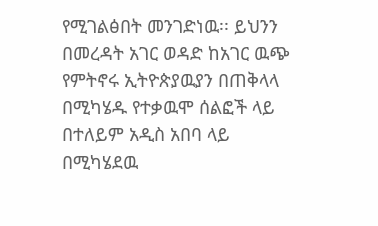የሚገልፅበት መንገድነዉ፡፡ ይህንን በመረዳት አገር ወዳድ ከአገር ዉጭ የምትኖሩ ኢትዮጵያዉያን በጠቅላላ በሚካሄዱ የተቃዉሞ ሰልፎች ላይ በተለይም አዲስ አበባ ላይ በሚካሄደዉ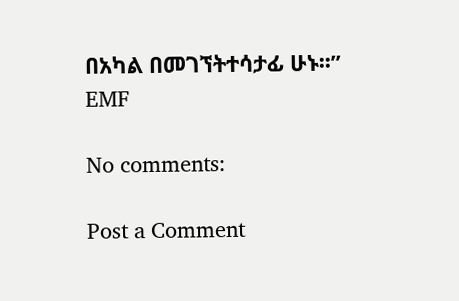በአካል በመገኘትተሳታፊ ሁኑ፡፡”
EMF

No comments:

Post a Comment